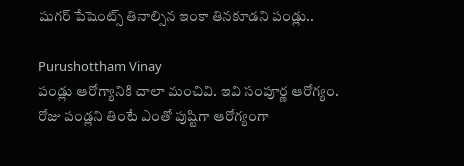షుగర్ పేషెంట్స్ తినాల్సిన ఇంకా తినకూడని పండ్లు..

Purushottham Vinay
పండ్లు ఆరోగ్యానికి చాలా మంచివి. ఇవి సంపూర్ణ ఆరోగ్యం. రోజు పండ్లని తింటే ఎంతో పుష్టిగా ఆరోగ్యంగా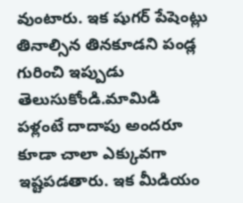వుంటారు. ఇక షుగర్ పేషెంట్లు తినాల్సిన తినకూడని పండ్ల గురించి ఇప్పుడు తెలుసుకోండి.మామిడి పళ్లంటే దాదాపు అందరూ కూడా చాలా ఎక్కువగా ఇష్టపడతారు. ఇక మీడియం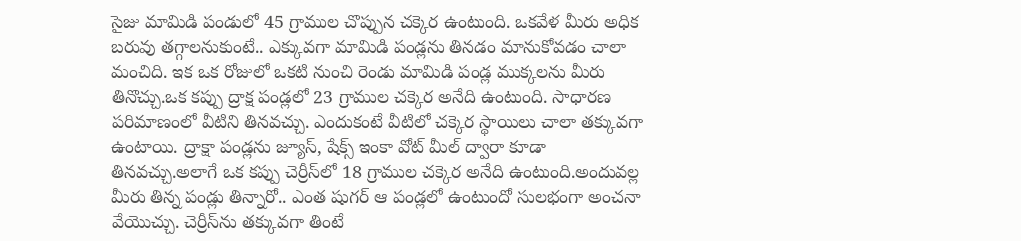సైజు మామిడి పండులో 45 గ్రాముల చొప్పున చక్కెర ఉంటుంది. ఒకవేళ మీరు అధిక బరువు తగ్గాలనుకుంటే.. ఎక్కువగా మామిడి పండ్లను తినడం మానుకోవడం చాలా మంచిది. ఇక ఒక రోజులో ఒకటి నుంచి రెండు మామిడి పండ్ల ముక్కలను మీరు తినొచ్చు.ఒక కప్పు ద్రాక్ష పండ్లలో 23 గ్రాముల చక్కెర అనేది ఉంటుంది. సాధారణ పరిమాణంలో వీటిని తినవచ్చు. ఎందుకంటే వీటిలో చక్కెర స్థాయిలు చాలా తక్కువగా ఉంటాయి. ద్రాక్షా పండ్లను జ్యూస్‌, షేక్స్ ఇంకా వోట్ మీల్‌ ద్వారా కూడా తినవచ్చు.అలాగే ఒక కప్పు చెర్రీస్‌లో 18 గ్రాముల చక్కెర అనేది ఉంటుంది.అందువల్ల మీరు తిన్న పండ్లు తిన్నారో.. ఎంత షుగర్ ఆ పండ్లలో ఉంటుందో సులభంగా అంచనా వేయొచ్చు. చెర్రీస్‌ను తక్కువగా తింటే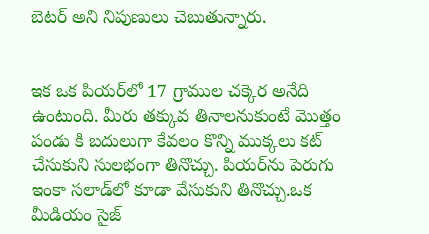బెటర్ అని నిపుణులు చెబుతున్నారు.


ఇక ఒక పియర్‌లో 17 గ్రాముల చక్కెర అనేది ఉంటుంది. మీరు తక్కువ తినాలనుకుంటే మొత్తం పండు కి బదులుగా కేవలం కొన్ని ముక్కలు కట్ చేసుకుని సులభంగా తినొచ్చు. పియర్‌ను పెరుగు ఇంకా సలాడ్‌లో కూడా వేసుకుని తినొచ్చు.ఒక మీడియం సైజ్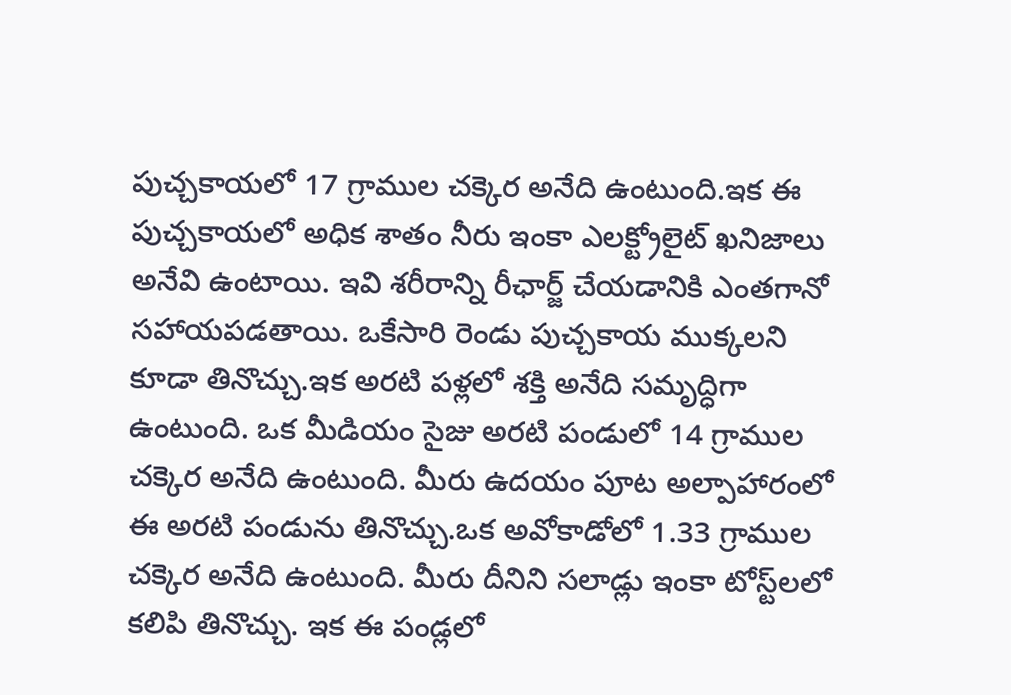పుచ్చకాయలో 17 గ్రాముల చక్కెర అనేది ఉంటుంది.ఇక ఈ పుచ్చకాయలో అధిక శాతం నీరు ఇంకా ఎలక్ట్రోలైట్ ఖనిజాలు అనేవి ఉంటాయి. ఇవి శరీరాన్ని రీఛార్జ్ చేయడానికి ఎంతగానో సహాయపడతాయి. ఒకేసారి రెండు పుచ్చకాయ ముక్కలని కూడా తినొచ్చు.ఇక అరటి పళ్లలో శక్తి అనేది సమృద్ధిగా ఉంటుంది. ఒక మీడియం సైజు అరటి పండులో 14 గ్రాముల చక్కెర అనేది ఉంటుంది. మీరు ఉదయం పూట అల్పాహారంలో ఈ అరటి పండును తినొచ్చు.ఒక అవోకాడోలో 1.33 గ్రాముల చక్కెర అనేది ఉంటుంది. మీరు దీనిని సలాడ్లు ఇంకా టోస్ట్‌లలో కలిపి తినొచ్చు. ఇక ఈ పండ్లలో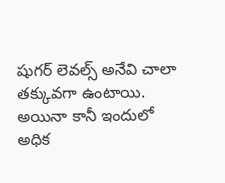షుగర్ లెవల్స్ అనేవి చాలా తక్కువగా ఉంటాయి. అయినా కానీ ఇందులో అధిక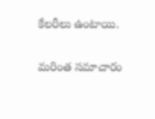కేలరీలు ఉంటాయి.

మరింత సమాచారం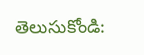తెలుసుకోండి: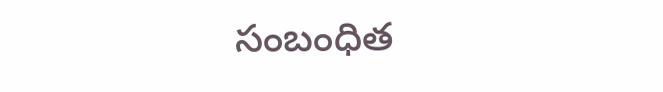సంబంధిత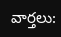వార్తలు: